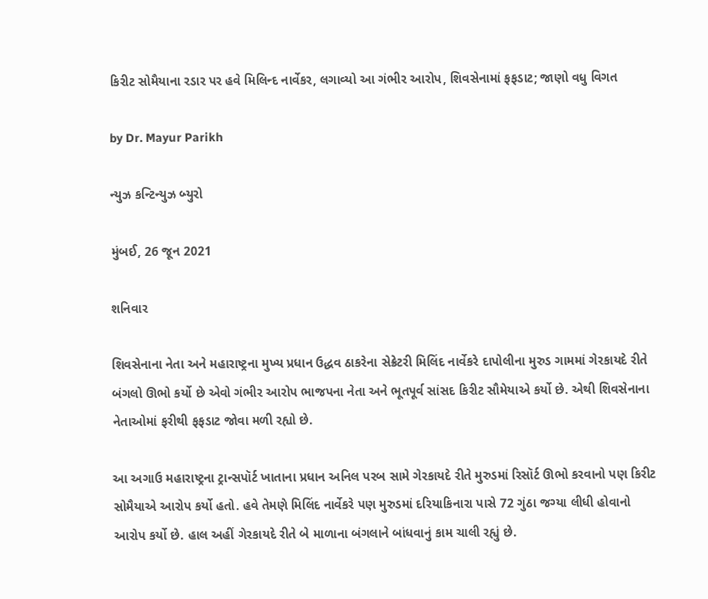કિરીટ સોમૈયાના રડાર પર હવે મિલિન્દ નાર્વેકર, લગાવ્યો આ ગંભીર આરોપ, શિવસેનામાં ફફડાટ; જાણો વધુ વિગત

by Dr. Mayur Parikh

ન્યુઝ કન્ટિન્યુઝ બ્યુરો

મુંબઈ, 26 જૂન 2021

શનિવાર

શિવસેનાના નેતા અને મહારાષ્ટ્રના મુખ્ય પ્રધાન ઉદ્ધવ ઠાકરેના સેક્રેટરી મિલિંદ નાર્વેકરે દાપોલીના મુરુડ ગામમાં ગેરકાયદે રીતે બંગલો ઊભો કર્યો છે એવો ગંભીર આરોપ ભાજપના નેતા અને ભૂતપૂર્વ સાંસદ કિરીટ સૌમેયાએ કર્યો છે. એથી શિવસેનાના નેતાઓમાં ફરીથી ફફડાટ જોવા મળી રહ્યો છે.

આ અગાઉ મહારાષ્ટ્રના ટ્રાન્સપૉર્ટ ખાતાના પ્રધાન અનિલ પરબ સામે ગેરકાયદે રીતે મુરુડમાં રિસૉર્ટ ઊભો કરવાનો પણ કિરીટ સોમૈયાએ આરોપ કર્યો હતો. હવે તેમણે મિલિંદ નાર્વેકરે પણ મુરુડમાં દરિયાકિનારા પાસે 72 ગુંઠા જગ્યા લીધી હોવાનો આરોપ કર્યો છે. હાલ અહીં ગેરકાયદે રીતે બે માળાના બંગલાને બાંધવાનું કામ ચાલી રહ્યું છે.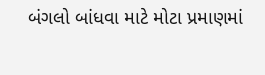બંગલો બાંધવા માટે મોટા પ્રમાણમાં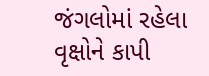જંગલોમાં રહેલા વૃક્ષોને કાપી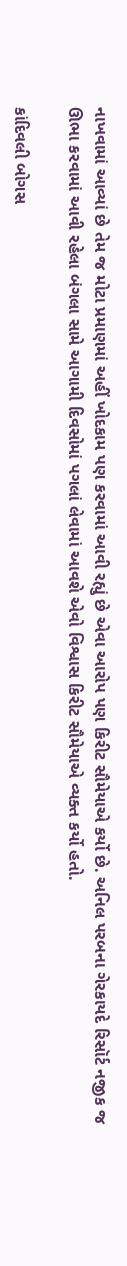નાખવામાં આવ્યાં છે તેમ જ મોટા પ્રમાણમાં અહીં ખોદકામ પણ કરવામાં આવી રહ્યું છે એવા આરોપ પણ કિરીટ સૌમેયાએ કર્યો છે. અનિલ પરબના ગેરકાયદે રિસૉર્ટ નજીક જ ઊભા કરવામાં આવી રહેલા બંગલા સામે આગામી દિવસોમાં પગલાં લેવામાં આવશે એવો વિશ્વાસ કિરીટ સૌમેયાએ વ્યક્ત કર્યો હતો.

કાંદિવલી બોગસ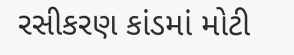રસીકરણ કાંડમાં મોટી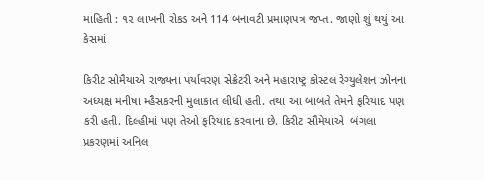માહિતી : ૧૨ લાખની રોકડ અને 114 બનાવટી પ્રમાણપત્ર જપ્ત. જાણો શું થયું આ કેસમાં

કિરીટ સોમૈયાએ રાજ્યના પર્યાવરણ સેક્રેટરી અને મહારાષ્ટ્ર કોસ્ટલ રેગ્યુલેશન ઝોનના અધ્યક્ષ મનીષા મ્હૈસકરની મુલાકાત લીધી હતી. તથા આ બાબતે તેમને ફરિયાદ પણ કરી હતી. દિલ્હીમાં પણ તેઓ ફરિયાદ કરવાના છે. કિરીટ સૌમેયાએ  બંગલા પ્રકરણમાં અનિલ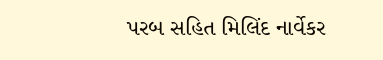પરબ સહિત મિલિંદ નાર્વેકર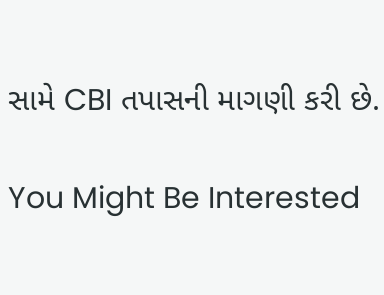સામે CBI તપાસની માગણી કરી છે.

You Might Be Interested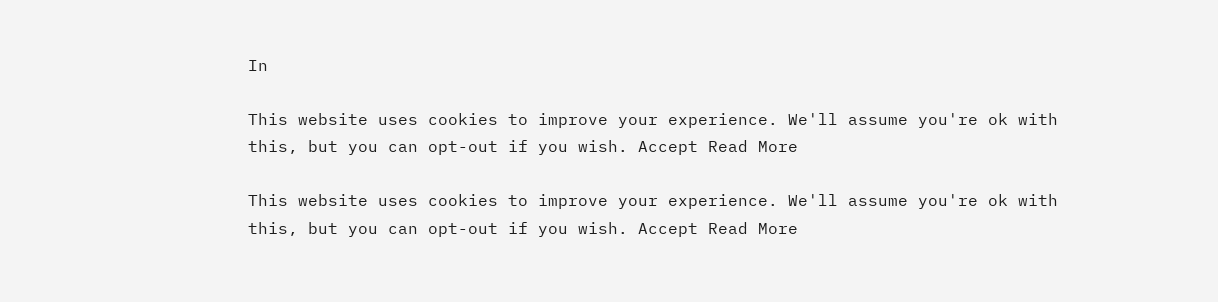In

This website uses cookies to improve your experience. We'll assume you're ok with this, but you can opt-out if you wish. Accept Read More

This website uses cookies to improve your experience. We'll assume you're ok with this, but you can opt-out if you wish. Accept Read More